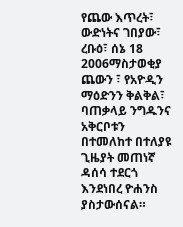የጨው እጥረት፣ ውድነትና ገበያው፣
ረቡዕ፣ ሰኔ 18 2006ማስታወቂያ
ጨውን ፣ የአዮዲን ማዕድንን ቅልቅል፣ ባጠቃላይ ንግዱንና አቅርቦቱን በተመለከተ በተለያዩ ጊዜያት መጠነኛ ዳሰሳ ተደርጎ እንደነበረ ዮሐንስ ያስታውሰናል።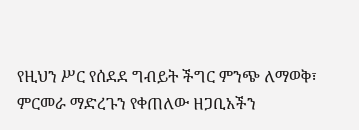የዚህን ሥር የሰደደ ግብይት ችግር ምንጭ ለማወቅ፣ ምርመራ ማድረጉን የቀጠለው ዘጋቢአችን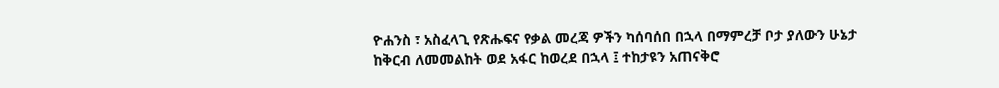ዮሐንስ ፣ አስፈላጊ የጽሑፍና የቃል መረጃ ዎችን ካሰባሰበ በኋላ በማምረቻ ቦታ ያለውን ሁኔታ ከቅርብ ለመመልከት ወደ አፋር ከወረደ በኋላ ፤ ተከታዩን አጠናቅሮ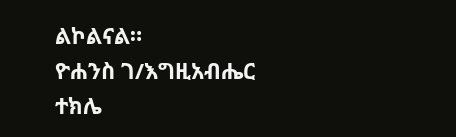ልኮልናል።
ዮሐንስ ገ/እግዚአብሔር
ተክሌ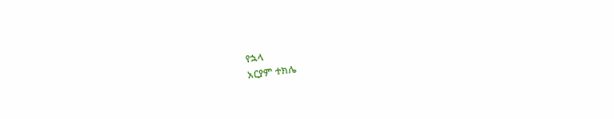የኋላ
አርያም ተክሌ